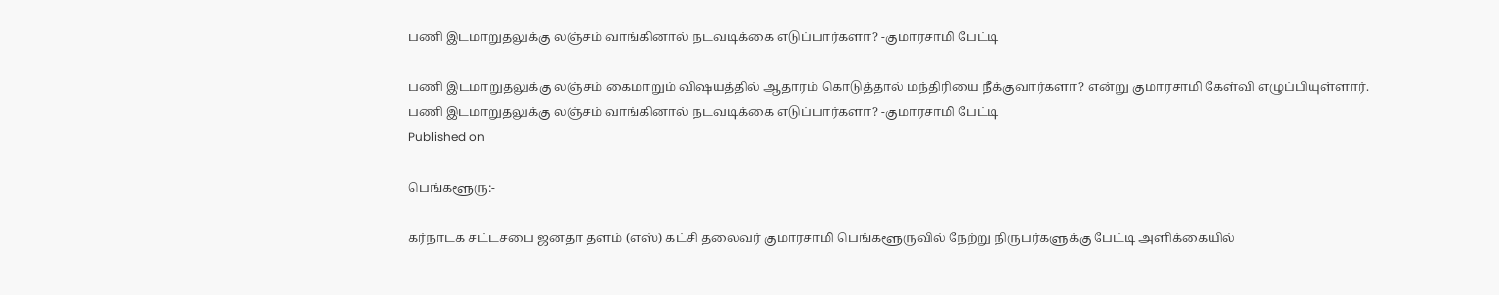பணி இடமாறுதலுக்கு லஞ்சம் வாங்கினால் நடவடிக்கை எடுப்பார்களா? -குமாரசாமி பேட்டி

பணி இடமாறுதலுக்கு லஞ்சம் கைமாறும் விஷயத்தில் ஆதாரம் கொடுத்தால் மந்திரியை நீக்குவார்களா? என்று குமாரசாமி கேள்வி எழுப்பியுள்ளார்.
பணி இடமாறுதலுக்கு லஞ்சம் வாங்கினால் நடவடிக்கை எடுப்பார்களா? -குமாரசாமி பேட்டி
Published on

பெங்களூரு:-

கர்நாடக சட்டசபை ஜனதா தளம் (எஸ்) கட்சி தலைவர் குமாரசாமி பெங்களூருவில் நேற்று நிருபர்களுக்கு பேட்டி அளிக்கையில்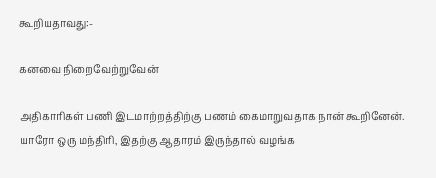கூறியதாவது:-

கனவை நிறைவேற்றுவேன்

அதிகாரிகள் பணி இடமாற்றத்திற்கு பணம் கைமாறுவதாக நான் கூறினேன். யாரோ ஒரு மந்திரி, இதற்கு ஆதாரம் இருந்தால் வழங்க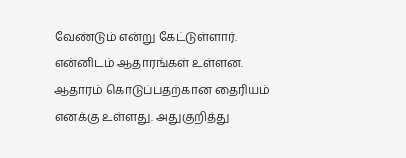வேண்டும் என்று கேட்டுள்ளார். என்னிடம் ஆதாரங்கள் உள்ளன. ஆதாரம் கொடுப்பதற்கான தைரியம் எனக்கு உள்ளது. அதுகுறித்து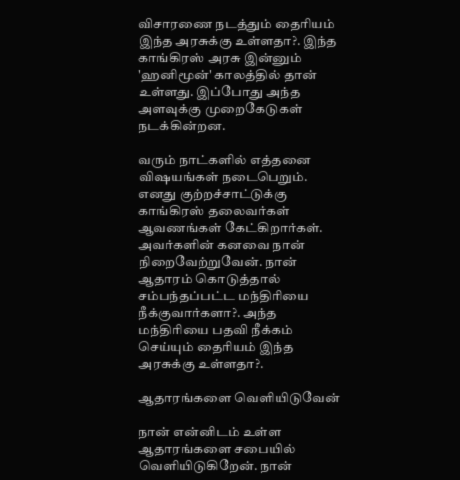விசாரணை நடத்தும் தைரியம் இந்த அரசுக்கு உள்ளதா?. இந்த காங்கிரஸ் அரசு இன்னும் 'ஹனிமூன்' காலத்தில் தான் உள்ளது. இப்போது அந்த அளவுக்கு முறைகேடுகள் நடக்கின்றன.

வரும் நாட்களில் எத்தனை விஷயங்கள் நடைபெறும். எனது குற்றச்சாட்டுக்கு காங்கிரஸ் தலைவர்கள் ஆவணங்கள் கேட்கிறார்கள். அவர்களின் கனவை நான் நிறைவேற்றுவேன். நான் ஆதாரம் கொடுத்தால் சம்பந்தப்பட்ட மந்திரியை நீக்குவார்களா?. அந்த மந்திரியை பதவி நீக்கம் செய்யும் தைரியம் இந்த அரசுக்கு உள்ளதா?.

ஆதாரங்களை வெளியிடுவேன்

நான் என்னிடம் உள்ள ஆதாரங்களை சபையில் வெளியிடுகிறேன். நான்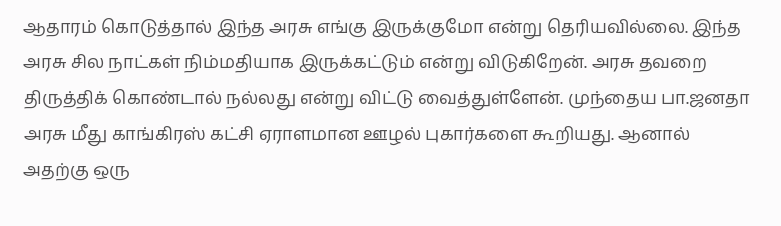ஆதாரம் கொடுத்தால் இந்த அரசு எங்கு இருக்குமோ என்று தெரியவில்லை. இந்த அரசு சில நாட்கள் நிம்மதியாக இருக்கட்டும் என்று விடுகிறேன். அரசு தவறை திருத்திக் கொண்டால் நல்லது என்று விட்டு வைத்துள்ளேன். முந்தைய பா.ஜனதா அரசு மீது காங்கிரஸ் கட்சி ஏராளமான ஊழல் புகார்களை கூறியது. ஆனால் அதற்கு ஒரு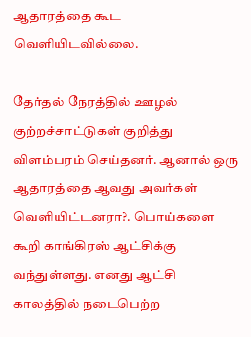ஆதாரத்தை கூட வெளியிடவில்லை.

தேர்தல் நேரத்தில் ஊழல் குற்றச்சாட்டுகள் குறித்து விளம்பரம் செய்தனர். ஆனால் ஒரு ஆதாரத்தை ஆவது அவர்கள் வெளியிட்டனரா?. பொய்களை கூறி காங்கிரஸ் ஆட்சிக்கு வந்துள்ளது. எனது ஆட்சி காலத்தில் நடைபெற்ற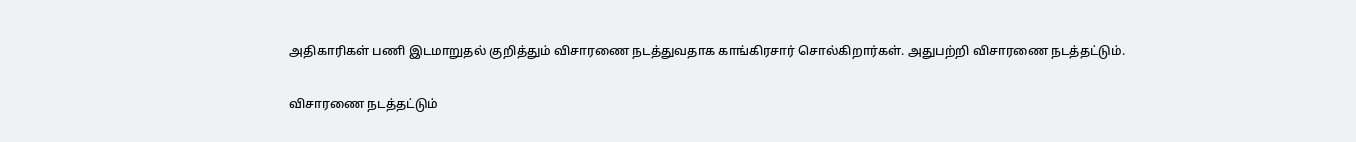அதிகாரிகள் பணி இடமாறுதல் குறித்தும் விசாரணை நடத்துவதாக காங்கிரசார் சொல்கிறார்கள். அதுபற்றி விசாரணை நடத்தட்டும்.

விசாரணை நடத்தட்டும்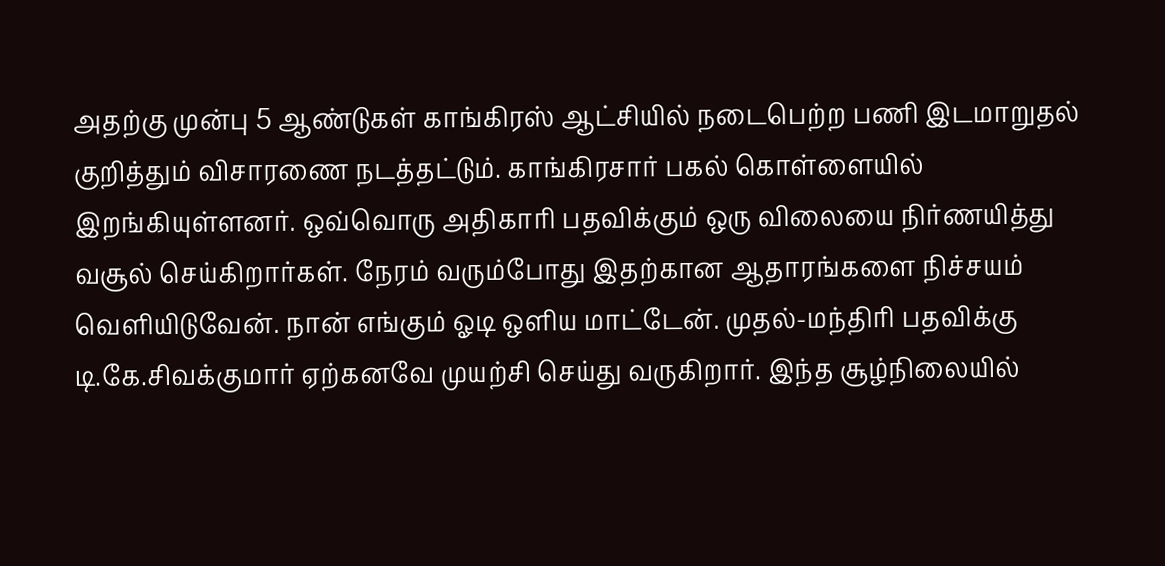அதற்கு முன்பு 5 ஆண்டுகள் காங்கிரஸ் ஆட்சியில் நடைபெற்ற பணி இடமாறுதல் குறித்தும் விசாரணை நடத்தட்டும். காங்கிரசார் பகல் கொள்ளையில் இறங்கியுள்ளனர். ஒவ்வொரு அதிகாரி பதவிக்கும் ஒரு விலையை நிர்ணயித்து வசூல் செய்கிறார்கள். நேரம் வரும்போது இதற்கான ஆதாரங்களை நிச்சயம் வெளியிடுவேன். நான் எங்கும் ஓடி ஒளிய மாட்டேன். முதல்-மந்திரி பதவிக்கு டி.கே.சிவக்குமார் ஏற்கனவே முயற்சி செய்து வருகிறார். இந்த சூழ்நிலையில்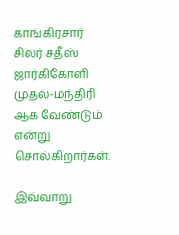காங்கிரசார் சிலர் சதீஸ் ஜார்கிகோளி முதல்-மந்திரி ஆக வேண்டும் என்று சொல்கிறார்கள்.

இவ்வாறு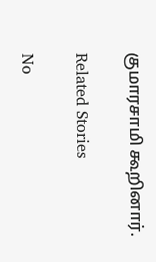குமாரசாமி கூறினார்.

Related Stories

No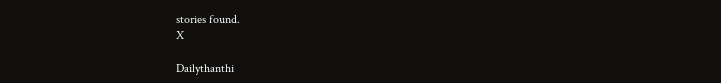stories found.
X

Dailythanthi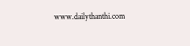www.dailythanthi.com